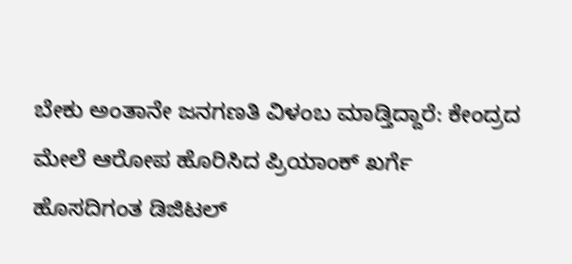ಬೇಕು ಅಂತಾನೇ ಜನಗಣತಿ ವಿಳಂಬ ಮಾಡ್ತಿದ್ದಾರೆ: ಕೇಂದ್ರದ ಮೇಲೆ ಆರೋಪ ಹೊರಿಸಿದ ಪ್ರಿಯಾಂಕ್ ಖರ್ಗೆ
ಹೊಸದಿಗಂತ ಡಿಜಿಟಲ್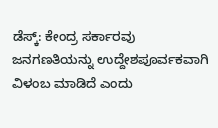ಡೆಸ್ಕ್: ಕೇಂದ್ರ ಸರ್ಕಾರವು ಜನಗಣತಿಯನ್ನು ಉದ್ದೇಶಪೂರ್ವಕವಾಗಿ ವಿಳಂಬ ಮಾಡಿದೆ ಎಂದು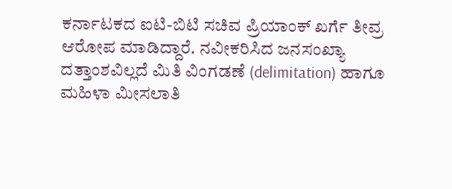ಕರ್ನಾಟಕದ ಐಟಿ-ಬಿಟಿ ಸಚಿವ ಪ್ರಿಯಾಂಕ್ ಖರ್ಗೆ ತೀವ್ರ ಆರೋಪ ಮಾಡಿದ್ದಾರೆ. ನವೀಕರಿಸಿದ ಜನಸಂಖ್ಯಾ ದತ್ತಾಂಶವಿಲ್ಲದೆ ಮಿತಿ ವಿಂಗಡಣೆ (delimitation) ಹಾಗೂ ಮಹಿಳಾ ಮೀಸಲಾತಿ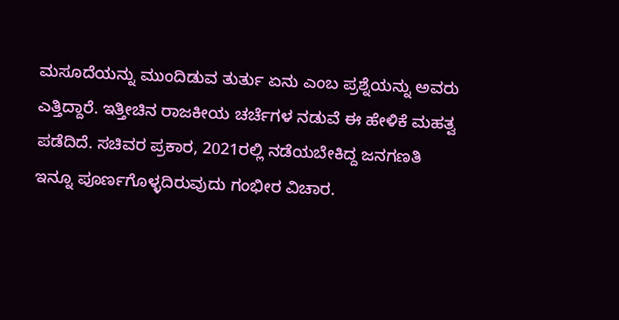ಮಸೂದೆಯನ್ನು ಮುಂದಿಡುವ ತುರ್ತು ಏನು ಎಂಬ ಪ್ರಶ್ನೆಯನ್ನು ಅವರು ಎತ್ತಿದ್ದಾರೆ. ಇತ್ತೀಚಿನ ರಾಜಕೀಯ ಚರ್ಚೆಗಳ ನಡುವೆ ಈ ಹೇಳಿಕೆ ಮಹತ್ವ ಪಡೆದಿದೆ. ಸಚಿವರ ಪ್ರಕಾರ, 2021ರಲ್ಲಿ ನಡೆಯಬೇಕಿದ್ದ ಜನಗಣತಿ ಇನ್ನೂ ಪೂರ್ಣಗೊಳ್ಳದಿರುವುದು ಗಂಭೀರ ವಿಚಾರ.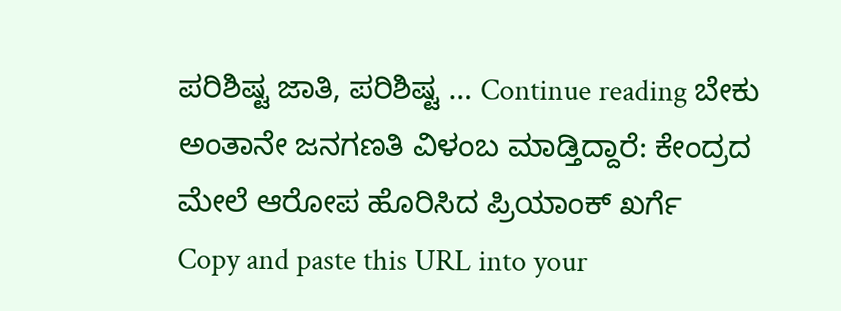ಪರಿಶಿಷ್ಟ ಜಾತಿ, ಪರಿಶಿಷ್ಟ … Continue reading ಬೇಕು ಅಂತಾನೇ ಜನಗಣತಿ ವಿಳಂಬ ಮಾಡ್ತಿದ್ದಾರೆ: ಕೇಂದ್ರದ ಮೇಲೆ ಆರೋಪ ಹೊರಿಸಿದ ಪ್ರಿಯಾಂಕ್ ಖರ್ಗೆ
Copy and paste this URL into your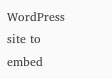WordPress site to embed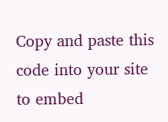Copy and paste this code into your site to embed